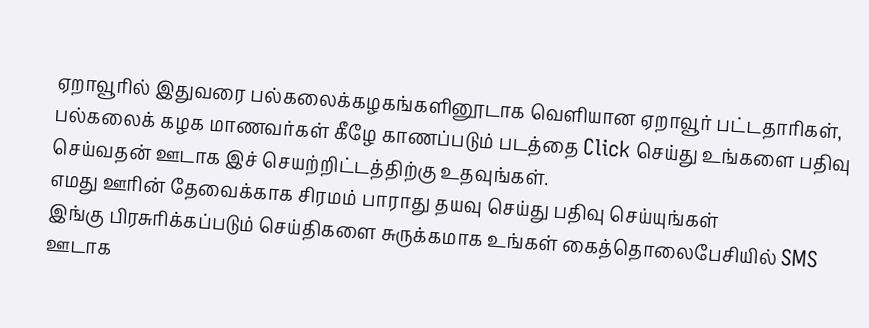ஏறாவூரில் இதுவரை பல்கலைக்கழகங்களினூடாக வெளியான ஏறாவூர் பட்டதாரிகள், பல்கலைக் கழக மாணவர்கள் கீழே காணப்படும் படத்தை Click செய்து உங்களை பதிவு செய்வதன் ஊடாக இச் செயற்றிட்டத்திற்கு உதவுங்கள்.
எமது ஊரின் தேவைக்காக சிரமம் பாராது தயவு செய்து பதிவு செய்யுங்கள்
இங்கு பிரசுரிக்கப்படும் செய்திகளை சுருக்கமாக உங்கள் கைத்தொலைபேசியில் SMS ஊடாக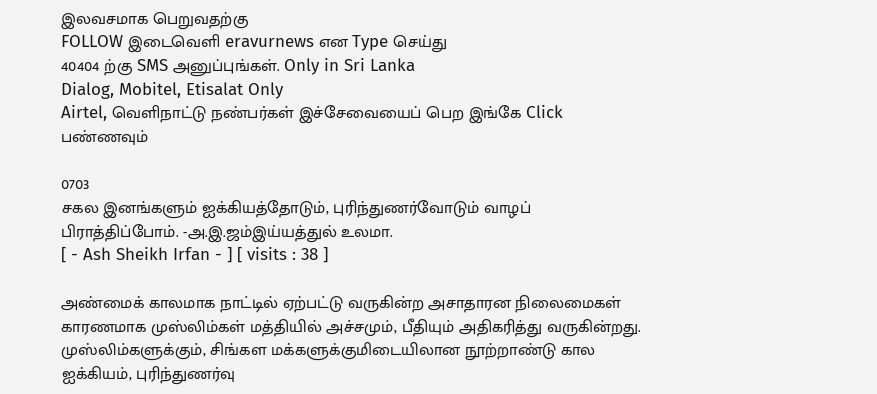இலவசமாக பெறுவதற்கு
FOLLOW இடைவெளி eravurnews என Type செய்து
40404 ற்கு SMS அனுப்புங்கள். Only in Sri Lanka
Dialog, Mobitel, Etisalat Only
Airtel, வெளிநாட்டு நண்பர்கள் இச்சேவையைப் பெற இங்கே Click பண்ணவும்

0703
சகல இனங்களும் ஐக்கியத்தோடும், புரிந்துணர்வோடும் வாழப் பிராத்திப்போம். -அ.இ.ஜம்இய்யத்துல் உலமா.
[ - Ash Sheikh Irfan - ] [ visits : 38 ]

அண்மைக் காலமாக நாட்டில் ஏற்பட்டு வருகின்ற அசாதாரன நிலைமைகள் காரணமாக முஸ்லிம்கள் மத்தியில் அச்சமும், பீதியும் அதிகரித்து வருகின்றது. முஸ்லிம்களுக்கும், சிங்கள மக்களுக்குமிடையிலான நூற்றாண்டு கால ஐக்கியம், புரிந்துணர்வு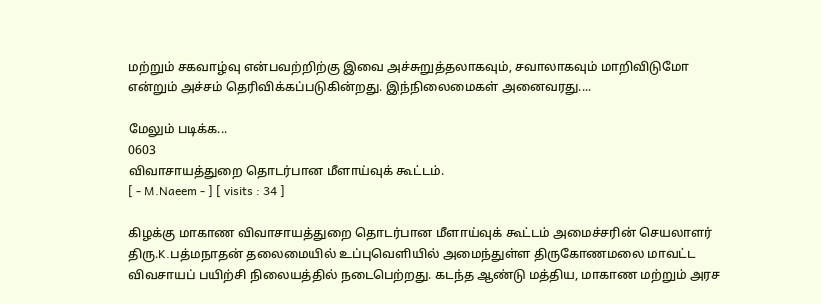மற்றும் சகவாழ்வு என்பவற்றிற்கு இவை அச்சுறுத்தலாகவும், சவாலாகவும் மாறிவிடுமோ என்றும் அச்சம் தெரிவிக்கப்படுகின்றது. இந்நிலைமைகள் அனைவரது....

மேலும் படிக்க...
0603
விவாசாயத்துறை தொடர்பான மீளாய்வுக் கூட்டம்.
[ - M.Naeem - ] [ visits : 34 ]

கிழக்கு மாகாண விவாசாயத்துறை தொடர்பான மீளாய்வுக் கூட்டம் அமைச்சரின் செயலாளர் திரு.K.பத்மநாதன் தலைமையில் உப்புவெளியில் அமைந்துள்ள திருகோணமலை மாவட்ட விவசாயப் பயிற்சி நிலையத்தில் நடைபெற்றது. கடந்த ஆண்டு மத்திய, மாகாண மற்றும் அரச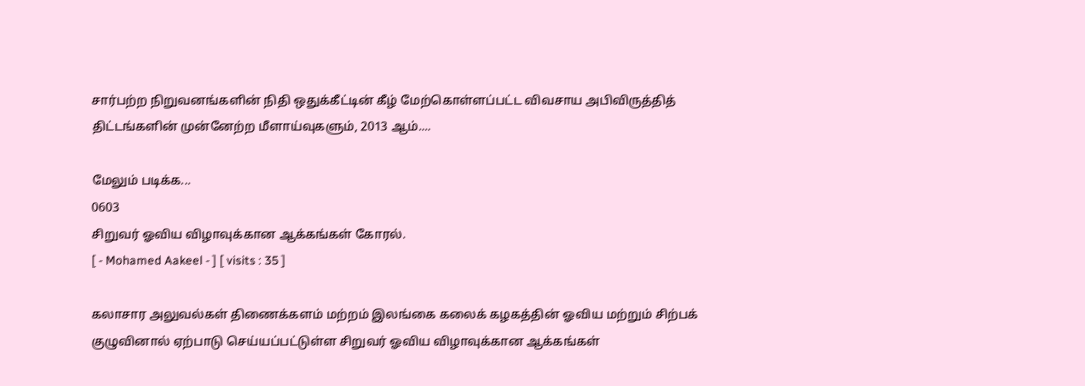சார்பற்ற நிறுவனங்களின் நிதி ஒதுக்கீட்டின் கீழ் மேற்கொள்ளப்பட்ட விவசாய அபிவிருத்தித் திட்டங்களின் முன்னேற்ற மீளாய்வுகளும், 2013 ஆம்....

மேலும் படிக்க...
0603
சிறுவர் ஓவிய விழாவுக்கான ஆக்கங்கள் கோரல்.
[ - Mohamed Aakeel - ] [ visits : 35 ]

கலாசார அலுவல்கள் திணைக்களம் மற்றம் இலங்கை கலைக் கழகத்தின் ஓவிய மற்றும் சிற்பக் குழுவினால் ஏற்பாடு செய்யப்பட்டுள்ள சிறுவர் ஓவிய விழாவுக்கான ஆக்கங்கள்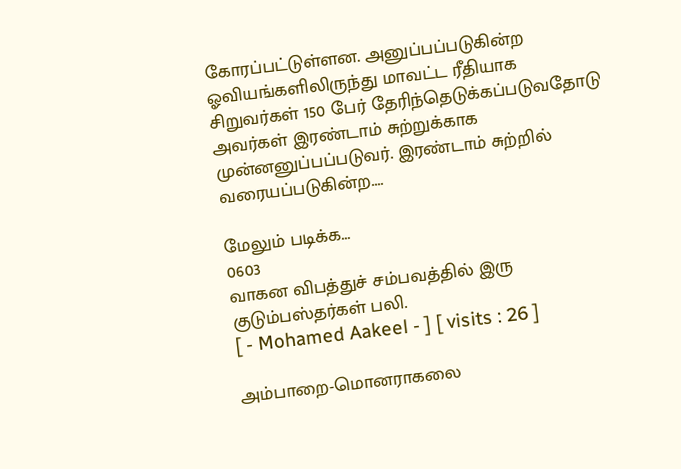கோரப்பட்டுள்ளன. அனுப்பப்படுகின்ற ஓவியங்களிலிருந்து மாவட்ட ரீதியாக சிறுவர்கள் 150 பேர் தேரிந்தெடுக்கப்படுவதோடு அவர்கள் இரண்டாம் சுற்றுக்காக முன்னனுப்பப்படுவர். இரண்டாம் சுற்றில் வரையப்படுகின்ற....

மேலும் படிக்க...
0603
வாகன விபத்துச் சம்பவத்தில் இரு குடும்பஸ்தர்கள் பலி.
[ - Mohamed Aakeel - ] [ visits : 26 ]

அம்பாறை-மொனராகலை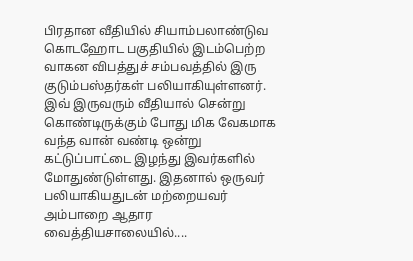பிரதான வீதியில் சியாம்பலாண்டுவ கொடஹோட பகுதியில் இடம்பெற்ற வாகன விபத்துச் சம்பவத்தில் இரு குடும்பஸ்தர்கள் பலியாகியுள்ளனர். இவ் இருவரும் வீதியால் சென்று கொண்டிருக்கும் போது மிக வேகமாக வந்த வான் வண்டி ஒன்று கட்டுப்பாட்டை இழந்து இவர்களில் மோதுண்டுள்ளது. இதனால் ஒருவர் பலியாகியதுடன் மற்றையவர் அம்பாறை ஆதார வைத்தியசாலையில்....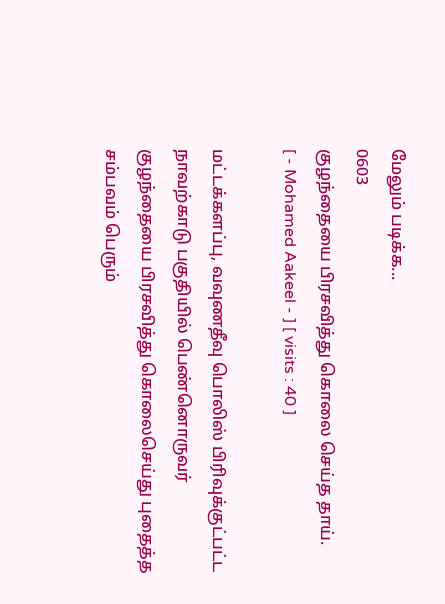மேலும் படிக்க...
0603
குழந்தையை பிரசவித்து கொலை செய்த தாய்.
[ - Mohamed Aakeel - ] [ visits : 40 ]

மட்டக்களப்பு, வவுணதீவு பொலிஸ் பிரிவுக்குட்பட்ட நாவற்காடு பகுதியில் பெண்னொருவர் குழந்தையை பிரசவித்து கொலைசெய்து புதைத்த சம்பவம் பெரும்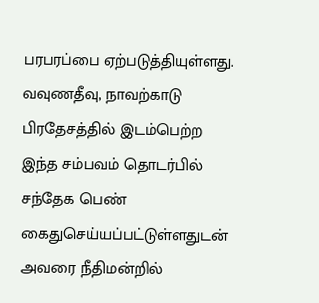பரபரப்பை ஏற்படுத்தியுள்ளது. வவுணதீவு, நாவற்காடு பிரதேசத்தில் இடம்பெற்ற இந்த சம்பவம் தொடர்பில் சந்தேக பெண் கைதுசெய்யப்பட்டுள்ளதுடன் அவரை நீதிமன்றில்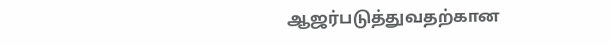ஆஜர்படுத்துவதற்கான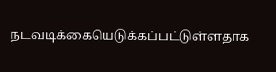நடவடிக்கையெடுக்கப்பட்டுள்ளதாக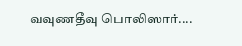வவுணதீவு பொலிஸார்....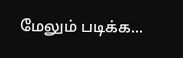மேலும் படிக்க...